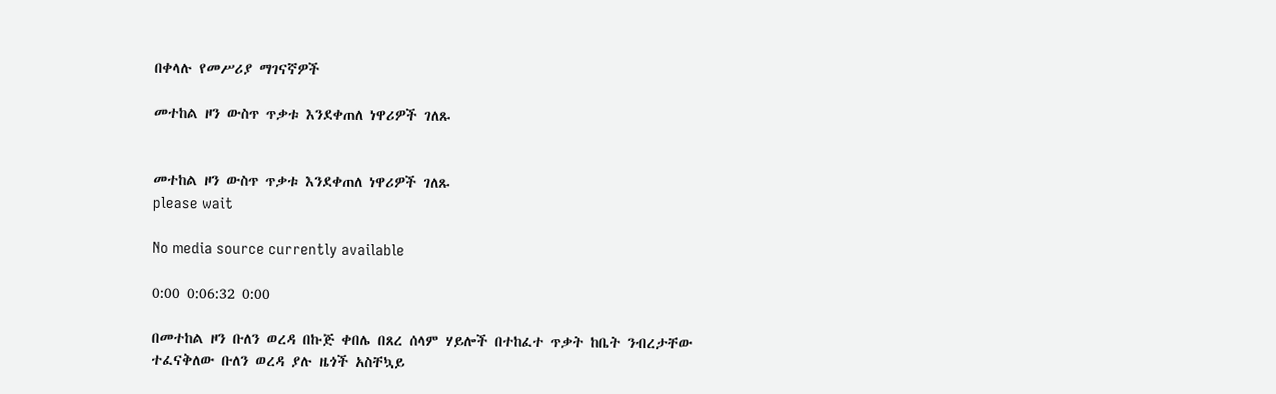በቀላሉ የመሥሪያ ማገናኛዎች

መተከል ዞን ውስጥ ጥቃቱ እንደቀጠለ ነዋሪዎች ገለጹ


መተከል ዞን ውስጥ ጥቃቱ እንደቀጠለ ነዋሪዎች ገለጹ
please wait

No media source currently available

0:00 0:06:32 0:00

በመተከል ዞን ቡለን ወረዳ በኩጅ ቀበሌ በጸረ ሰላም ሃይሎች በተከፈተ ጥቃት ከቤት ንብረታቸው ተፈናቅለው ቡለን ወረዳ ያሉ ዜጎች አስቸኳይ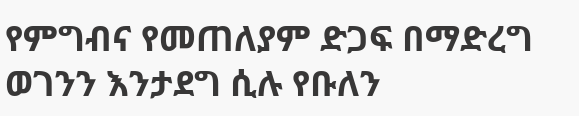የምግብና የመጠለያም ድጋፍ በማድረግ ወገንን እንታደግ ሲሉ የቡለን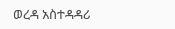ወረዳ አስተዳዳሪ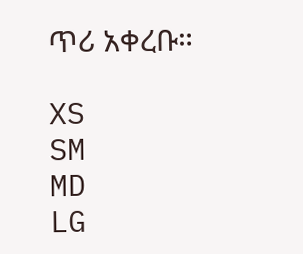ጥሪ አቀረቡ።

XS
SM
MD
LG